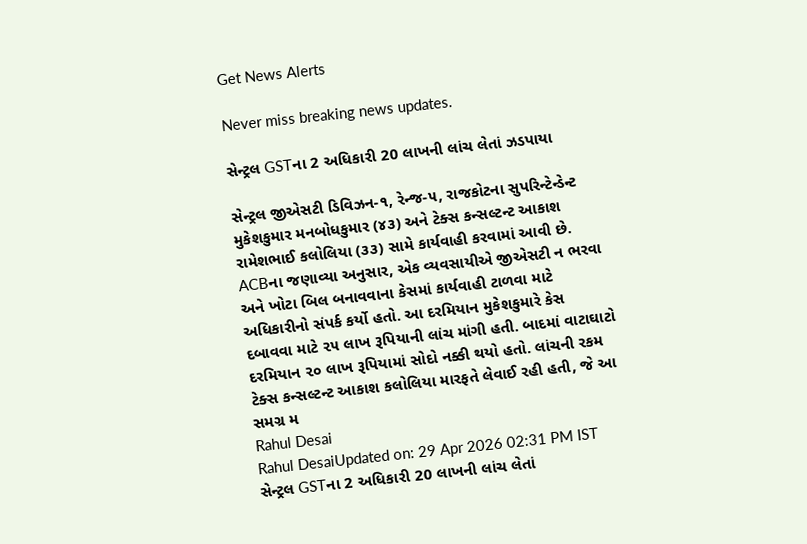Get News Alerts

Never miss breaking news updates.

સેન્ટ્રલ GSTના 2 અધિકારી 20 લાખની લાંચ લેતાં ઝડપાયા

સેન્ટ્રલ જીએસટી ડિવિઝન-૧, રેન્જ-૫, રાજકોટના સુપરિન્ટેન્ડેન્ટ મુકેશકુમાર મનબોધકુમાર (૪૩) અને ટેક્સ કન્સલ્ટન્ટ આકાશ રામેશભાઈ કલોલિયા (૩૩) સામે કાર્યવાહી કરવામાં આવી છે. ACBના જણાવ્યા અનુસાર, એક વ્યવસાયીએ જીએસટી ન ભરવા અને ખોટા બિલ બનાવવાના કેસમાં કાર્યવાહી ટાળવા માટે અધિકારીનો સંપર્ક કર્યો હતો. આ દરમિયાન મુકેશકુમારે કેસ દબાવવા માટે ૨૫ લાખ રૂપિયાની લાંચ માંગી હતી. બાદમાં વાટાઘાટો દરમિયાન ૨૦ લાખ રૂપિયામાં સોદો નક્કી થયો હતો. લાંચની રકમ ટેક્સ કન્સલ્ટન્ટ આકાશ કલોલિયા મારફતે લેવાઈ રહી હતી, જે આ સમગ્ર મ
Rahul Desai
Rahul DesaiUpdated on: 29 Apr 2026 02:31 PM IST
સેન્ટ્રલ GSTના 2 અધિકારી 20 લાખની લાંચ લેતાં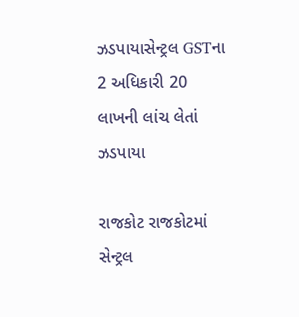ઝડપાયાસેન્ટ્રલ GSTના 2 અધિકારી 20 લાખની લાંચ લેતાં ઝડપાયા

રાજકોટ રાજકોટમાં સેન્ટ્રલ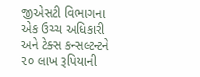જીએસટી વિભાગના એક ઉચ્ચ અધિકારી અને ટેક્સ કન્સલ્ટન્ટને ૨૦ લાખ રૂપિયાની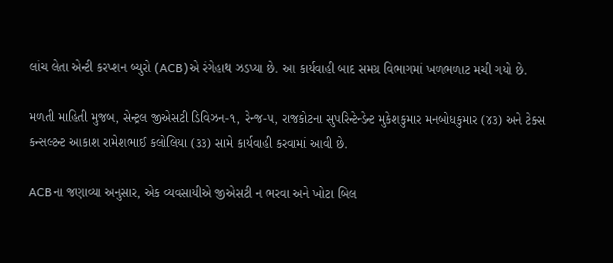લાંચ લેતા એન્ટી કરપ્શન બ્યુરો (ACB)એ રંગેહાથ ઝડપ્યા છે. આ કાર્યવાહી બાદ સમગ્ર વિભાગમાં ખળભળાટ મચી ગયો છે.

મળતી માહિતી મુજબ, સેન્ટ્રલ જીએસટી ડિવિઝન-૧, રેન્જ-૫, રાજકોટના સુપરિન્ટેન્ડેન્ટ મુકેશકુમાર મનબોધકુમાર (૪૩) અને ટેક્સ કન્સલ્ટન્ટ આકાશ રામેશભાઈ કલોલિયા (૩૩) સામે કાર્યવાહી કરવામાં આવી છે.

ACBના જણાવ્યા અનુસાર, એક વ્યવસાયીએ જીએસટી ન ભરવા અને ખોટા બિલ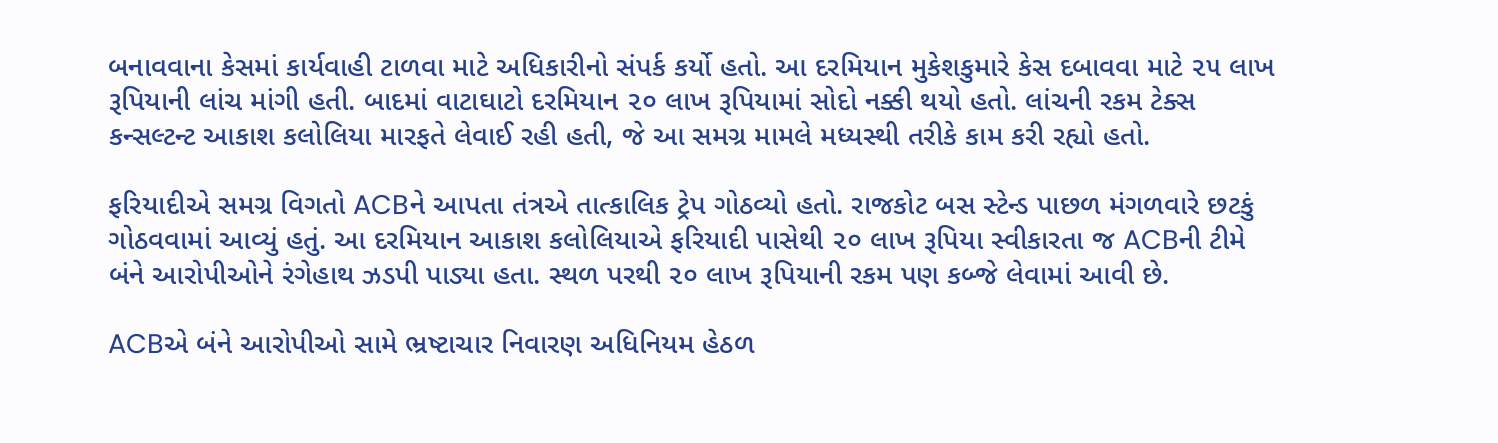બનાવવાના કેસમાં કાર્યવાહી ટાળવા માટે અધિકારીનો સંપર્ક કર્યો હતો. આ દરમિયાન મુકેશકુમારે કેસ દબાવવા માટે ૨૫ લાખ રૂપિયાની લાંચ માંગી હતી. બાદમાં વાટાઘાટો દરમિયાન ૨૦ લાખ રૂપિયામાં સોદો નક્કી થયો હતો. લાંચની રકમ ટેક્સ કન્સલ્ટન્ટ આકાશ કલોલિયા મારફતે લેવાઈ રહી હતી, જે આ સમગ્ર મામલે મધ્યસ્થી તરીકે કામ કરી રહ્યો હતો.

ફરિયાદીએ સમગ્ર વિગતો ACBને આપતા તંત્રએ તાત્કાલિક ટ્રેપ ગોઠવ્યો હતો. રાજકોટ બસ સ્ટેન્ડ પાછળ મંગળવારે છટકું ગોઠવવામાં આવ્યું હતું. આ દરમિયાન આકાશ કલોલિયાએ ફરિયાદી પાસેથી ૨૦ લાખ રૂપિયા સ્વીકારતા જ ACBની ટીમે બંને આરોપીઓને રંગેહાથ ઝડપી પાડ્યા હતા. સ્થળ પરથી ૨૦ લાખ રૂપિયાની રકમ પણ કબ્જે લેવામાં આવી છે.

ACBએ બંને આરોપીઓ સામે ભ્રષ્ટાચાર નિવારણ અધિનિયમ હેઠળ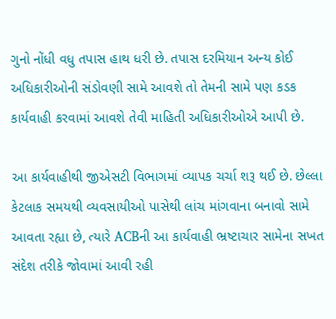ગુનો નોંધી વધુ તપાસ હાથ ધરી છે. તપાસ દરમિયાન અન્ય કોઈ અધિકારીઓની સંડોવણી સામે આવશે તો તેમની સામે પણ કડક કાર્યવાહી કરવામાં આવશે તેવી માહિતી અધિકારીઓએ આપી છે.

આ કાર્યવાહીથી જીએસટી વિભાગમાં વ્યાપક ચર્ચા શરૂ થઈ છે. છેલ્લા કેટલાક સમયથી વ્યવસાયીઓ પાસેથી લાંચ માંગવાના બનાવો સામે આવતા રહ્યા છે, ત્યારે ACBની આ કાર્યવાહી ભ્રષ્ટાચાર સામેના સખત સંદેશ તરીકે જોવામાં આવી રહી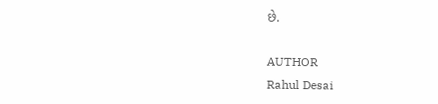છે.

AUTHOR
Rahul Desai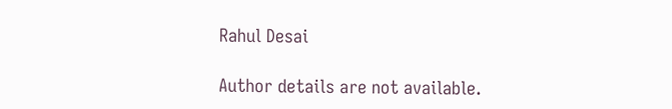Rahul Desai

Author details are not available.